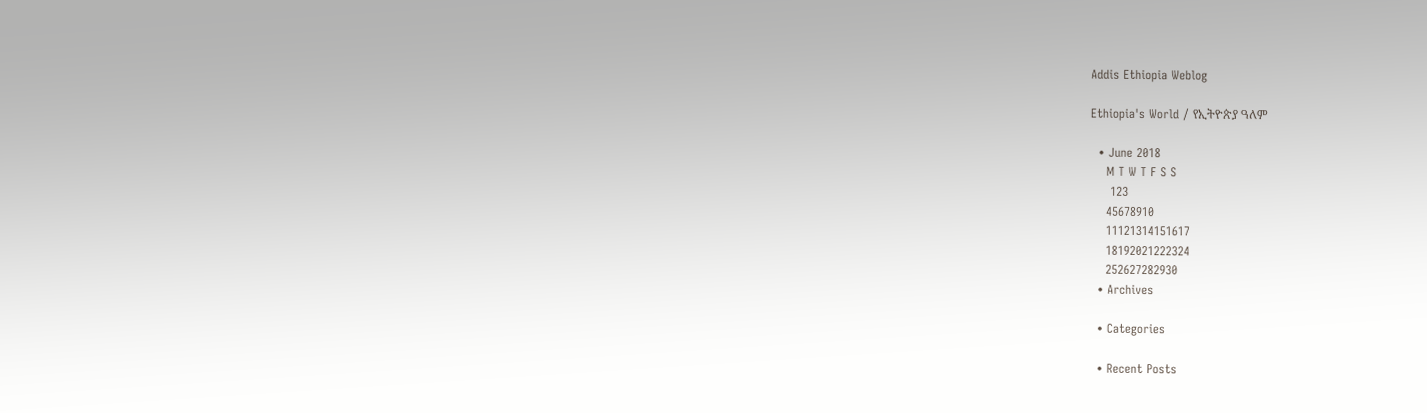Addis Ethiopia Weblog

Ethiopia's World / የኢትዮጵያ ዓለም

  • June 2018
    M T W T F S S
     123
    45678910
    11121314151617
    18192021222324
    252627282930
  • Archives

  • Categories

  • Recent Posts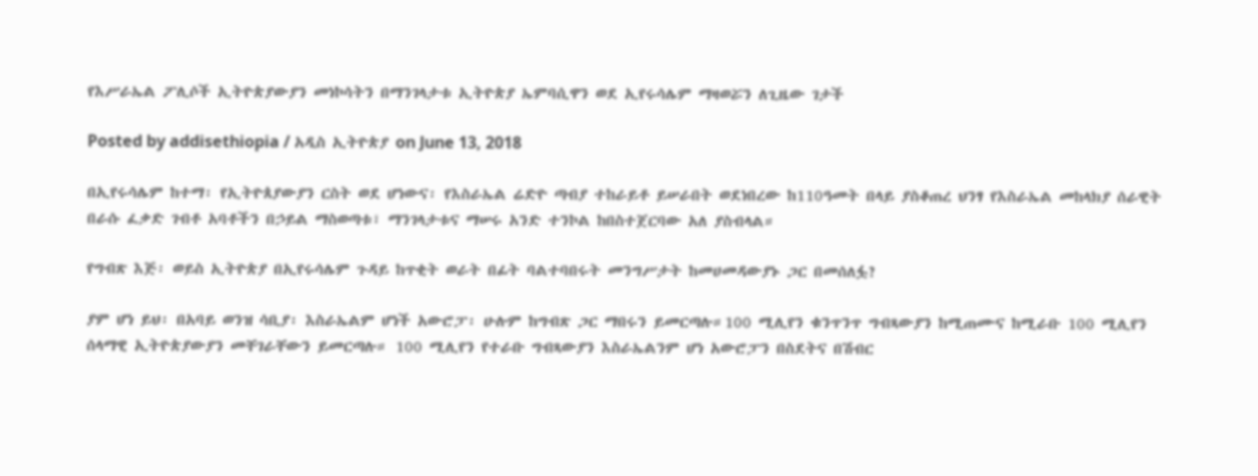የእሥራኤል ፖሊሶች ኢትዮጵያውያን መነኮሳትን በማንገላታቱ ኢትዮጵያ ኤምባሲዋን ወደ ኢየሩሳሌም ማዛወሯን ለጊዜው ገታች

Posted by addisethiopia / አዲስ ኢትዮጵያ on June 13, 2018

በኢየሩሳሌም ከተማ፡ የኢትዮጰያውያን ርስት ወደ ሆነውና፡ የእስራኤል ሬድዮ ጣብያ ተከራይቶ ይሠራበት ወደነበረው ከ110ዓመት በላይ ያስቆጠረ ህንፃ የእስራኤል መከላክያ ሰራዊት በራሱ ፈቃድ ገብቶ አባቶችን በኃይል ማስወጣቱ፣ ማንገላታቱና ማሠሩ አንድ ተንኮል ከበስተጀርባው አለ ያስብላል።

የግብጽ እጅ፡ ወይስ ኢትዮጵያ በኢየሩሳሌም ጉዳይ ከጥቂት ወራት በፊት ባልተባበሩት መንግሥታት ከመሀመዳውያኑ ጋር በመሰለፏ?

ያም ሆነ ይህ፡ በአባይ ወንዝ ሳቢያ፡ እስራኤልም ሆነች አውሮፓ፡ ሁሉም ከግብጽ ጋር ማበሩን ይመርጣሉ።100 ሚሊየን ቁንጥንጥ ግብጻውያን ከሚጠሙና ከሚራቡ 100 ሚሊየን ሰላማዊ ኢትዮጵያውያን መቸገራቸውን ይመርጣሉ። 100 ሚሊየን የተራቡ ግብጻውያን እስራኤልንም ሆነ አውሮፓን በስደትና በሽብር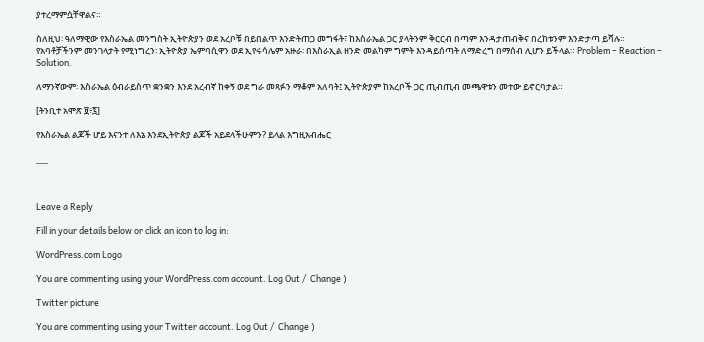ያተረማምሷቸዋልና።

ስለዚህ፡ ዓለማዊው የእስራኤል መንግስት ኢትዮጵያን ወደ አረቦቹ በይበልጥ እንድትጠጋ መግፋት፣ ከእስራኤል ጋር ያላትንም ቅርርብ በጣም እንዳታጠብቅና በረከቱንም እንድታጣ ይሻሉ። የአባቶቻችንም መንገላታት የሚነግረን፡ ኢትዮጵያ ኤምባሲዋን ወደ ኢየሩሳሌም አዙራ፡ በእስራኢል ዘንድ መልካም ግምት እንዳይሰጣት ለማድረግ በማሰብ ሊሆን ይችላል። Problem – Reaction – Solution.

ለማንኛውም፡ እስራኤል ዕብራይስጥ ቋንቋን እንደ አረብኛ ከቀኝ ወደ ግራ መጻፉን ማቆም አለባት፤ ኢትዮጵያም ከአረቦች ጋር ጢብጢብ መጫዋቱን መተው ይኖርባታል።

[ትንቢተ አሞጽ ፱፥፯]

የእስራኤል ልጆች ሆይ እናንተ ለእኔ እንደኢትዮጵያ ልጆች አይደላችሁምን? ይላል እግዚአብሔር

___



Leave a Reply

Fill in your details below or click an icon to log in:

WordPress.com Logo

You are commenting using your WordPress.com account. Log Out /  Change )

Twitter picture

You are commenting using your Twitter account. Log Out /  Change )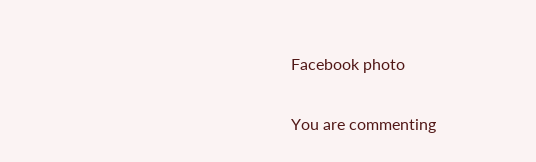Facebook photo

You are commenting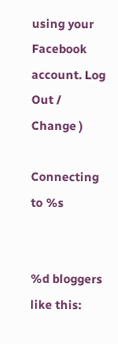using your Facebook account. Log Out /  Change )

Connecting to %s


%d bloggers like this: